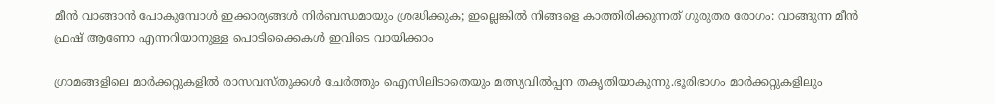മീൻ വാങ്ങാൻ പോകുമ്പോൾ ഇക്കാര്യങ്ങൾ നിർബന്ധമായും ശ്രദ്ധിക്കുക; ഇല്ലെങ്കിൽ നിങ്ങളെ കാത്തിരിക്കുന്നത് ഗുരുതര രോഗം: വാങ്ങുന്ന മീൻ ഫ്രഷ് ആണോ എന്നറിയാനുള്ള പൊടിക്കൈകൾ ഇവിടെ വായിക്കാം

ഗ്രാമങ്ങളിലെ മാർക്കറ്റുകളില്‍ രാസവസ്തുക്കള്‍ ചേർത്തും ഐസിലിടാതെയും മത്സ്യവില്‍പ്പന തകൃതിയാകുന്നു.ഭൂരിഭാഗം മാർക്കറ്റുകളിലും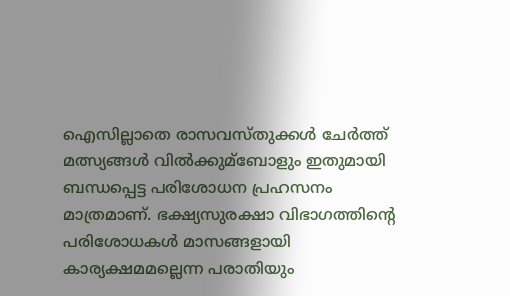ഐസില്ലാതെ രാസവസ്തുക്കള്‍ ചേർത്ത് മത്സ്യങ്ങള്‍ വില്‍ക്കുമ്ബോളും ഇതുമായി ബന്ധപ്പെട്ട പരിശോധന പ്രഹസനം മാത്രമാണ്. ഭക്ഷ്യസുരക്ഷാ വിഭാഗത്തിന്റെ പരിശോധകള്‍ മാസങ്ങളായി കാര്യക്ഷമമല്ലെന്ന പരാതിയും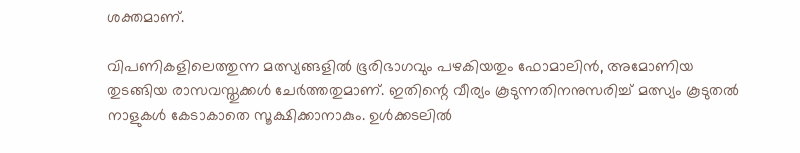ശക്തമാണ്.

വിപണികളിലെത്തുന്ന മത്സ്യങ്ങളില്‍ ഭൂരിഭാഗവും പഴകിയതും ഫോമാലിൻ, അമോണിയ തുടങ്ങിയ രാസവസ്തുക്കള്‍ ചേർത്തതുമാണ്. ഇതിന്റെ വീര്യം കൂടുന്നതിനനുസരിച്ച്‌ മത്സ്യം കൂടുതല്‍ നാളുകള്‍ കേടാകാതെ സൂക്ഷിക്കാനാകും. ഉള്‍ക്കടലില്‍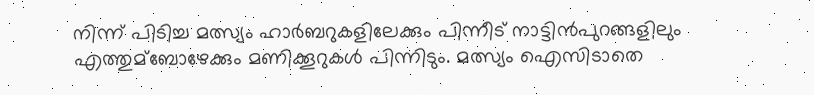നിന്ന് പിടിച്ച മത്സ്യം ഹാർബറുകളിലേക്കും പിന്നീട് നാട്ടിൻപുറങ്ങളിലും എത്തുമ്ബോഴേക്കും മണിക്കൂറുകള്‍ പിന്നിടും. മത്സ്യം ഐസിടാതെ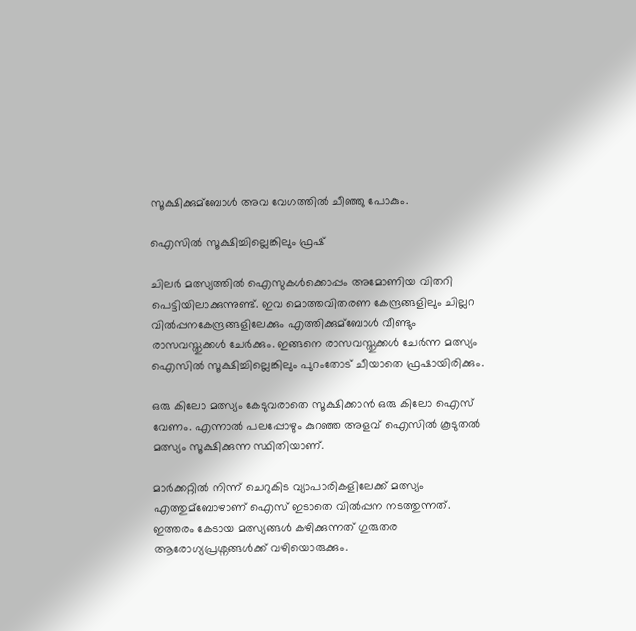സൂക്ഷിക്കുമ്ബോള്‍ അവ വേഗത്തില്‍ ചീഞ്ഞു പോകും.

ഐസില്‍ സൂക്ഷിച്ചില്ലെങ്കിലും ഫ്രഷ്

ചിലർ മത്സ്യത്തില്‍ ഐസുകള്‍ക്കൊപ്പം അമോണിയ വിതറി പെട്ടിയിലാക്കുന്നുണ്ട്. ഇവ മൊത്തവിതരണ കേന്ദ്രങ്ങളിലും ചില്ലറ വില്‍പ്പനകേന്ദ്രങ്ങളിലേക്കും എത്തിക്കുമ്ബോള്‍ വീണ്ടും രാസവസ്തുക്കള്‍ ചേർക്കും. ഇങ്ങനെ രാസവസ്തുക്കള്‍ ചേർന്ന മത്സ്യം ഐസില്‍ സൂക്ഷിച്ചില്ലെങ്കിലും പുറംതോട് ചീയാതെ ഫ്രഷായിരിക്കും.

ഒരു കിലോ മത്സ്യം കേടുവരാതെ സൂക്ഷിക്കാൻ ഒരു കിലോ ഐസ് വേണം. എന്നാല്‍ പലപ്പോഴും കുറഞ്ഞ അളവ് ഐസില്‍ കൂടുതല്‍ മത്സ്യം സൂക്ഷിക്കുന്ന സ്ഥിതിയാണ്.

മാർക്കറ്റില്‍ നിന്ന് ചെറുകിട വ്യാപാരികളിലേക്ക് മത്സ്യം എത്തുമ്ബോഴാണ് ഐസ് ഇടാതെ വില്‍പ്പന നടത്തുന്നത്. ഇത്തരം കേടായ മത്സ്യങ്ങള്‍ കഴിക്കുന്നത് ഗുരുതര ആരോഗ്യപ്രശ്നങ്ങള്‍ക്ക് വഴിയൊരുക്കും.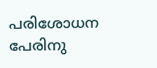പരിശോധന പേരിനു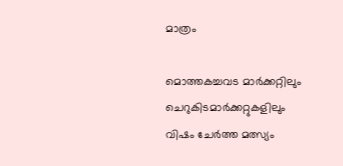മാത്രം

മൊത്തകച്ചവ‌ട മാർക്കറ്റിലും ചെറുകിടമാർക്കറ്റുകളിലും വിഷം ചേർത്ത മത്സ്യം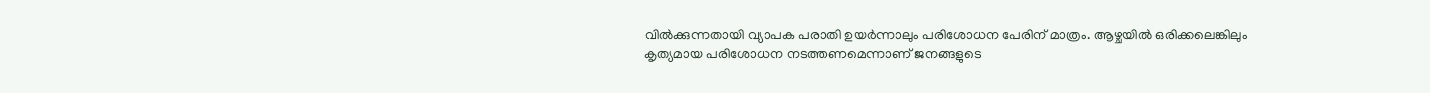വില്‍ക്കുന്നതായി വ്യാപക പരാതി ഉയർന്നാലും പരിശോധന പേരിന് മാത്രം. ആഴ്ചയില്‍ ഒരിക്കലെങ്കിലും കൃത്യമായ പരിശോധന നടത്തണമെന്നാണ് ജനങ്ങളുടെ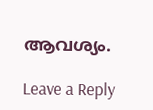ആവശ്യം.

Leave a Reply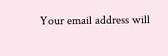Your email address will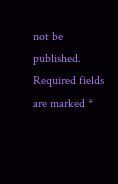not be published. Required fields are marked *